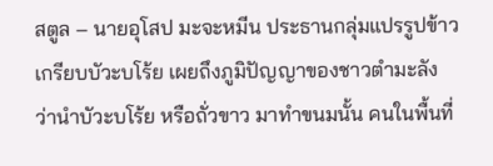สตูล – นายอุโสป มะจะหมีน ประธานกลุ่มแปรรูปข้าวเกรียบบัวะบโร้ย เผยถึงภูมิปัญญาของชาวตำมะลัง ว่านำบัวะบโร้ย หรือถั่วขาว มาทำขนมนั้น คนในพื้นที่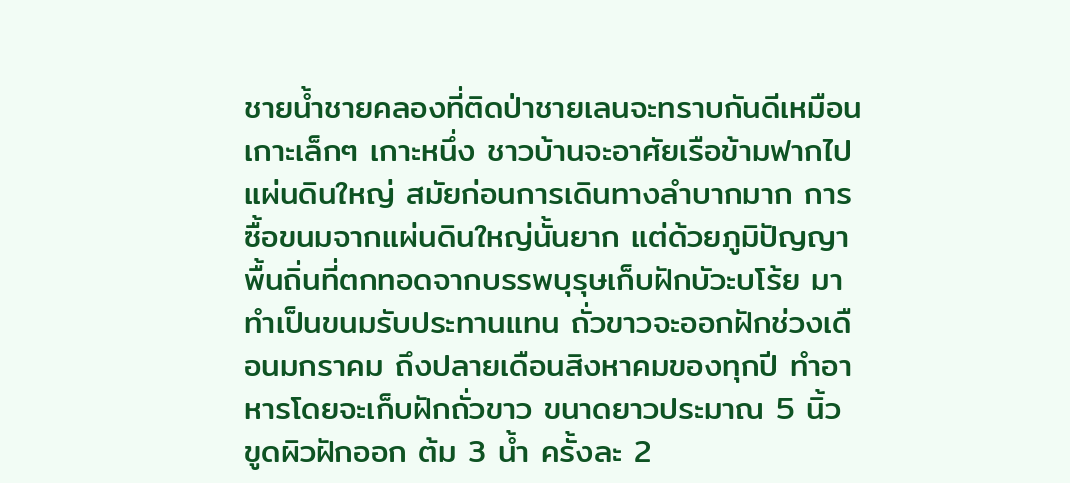ชายน้ำชายคลองที่ติดป่าชายเลนจะทราบกันดีเหมือนเกาะเล็กๆ เกาะหนึ่ง ชาวบ้านจะอาศัยเรือข้ามฟากไปแผ่นดินใหญ่ สมัยก่อนการเดินทางลำบากมาก การซื้อขนมจากแผ่นดินใหญ่นั้นยาก แต่ด้วยภูมิปัญญาพื้นถิ่นที่ตกทอดจากบรรพบุรุษเก็บฝักบัวะบโร้ย มาทำเป็นขนมรับประทานแทน ถั่วขาวจะออกฝักช่วงเดือนมกราคม ถึงปลายเดือนสิงหาคมของทุกปี ทำอาหารโดยจะเก็บฝักถั่วขาว ขนาดยาวประมาณ 5 นิ้ว ขูดผิวฝักออก ต้ม 3 น้ำ ครั้งละ 2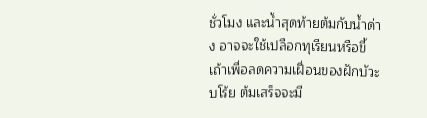ชั่วโมง และน้ำสุดท้ายต้มกับน้ำด่าง อาจจะใช้เปลือกทุเรียนหรือขี้เถ้าเพื่อลดความเฝื่อนของฝักบัวะบโร้ย ต้มเสร็จจะมี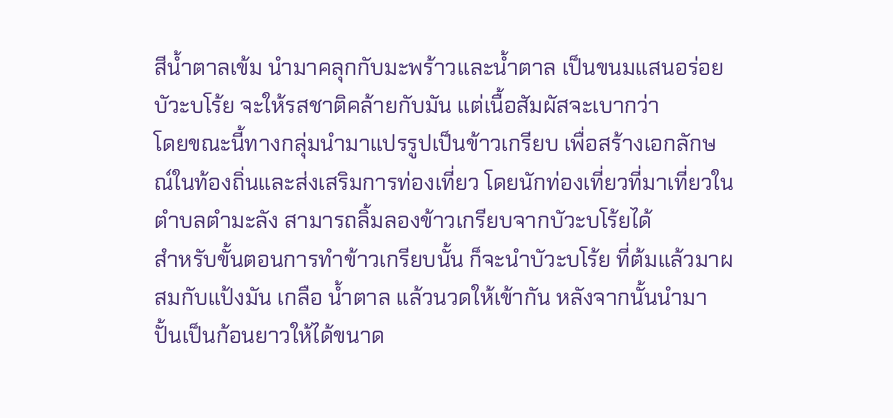สีน้ำตาลเข้ม นำมาคลุกกับมะพร้าวและน้ำตาล เป็นขนมแสนอร่อย บัวะบโร้ย จะให้รสชาติคล้ายกับมัน แต่เนื้อสัมผัสจะเบากว่า
โดยขณะนี้ทางกลุ่มนำมาแปรรูปเป็นข้าวเกรียบ เพื่อสร้างเอกลักษณ์ในท้องถิ่นและส่งเสริมการท่องเที่ยว โดยนักท่องเที่ยวที่มาเที่ยวในตำบลตำมะลัง สามารถลิ้มลองข้าวเกรียบจากบัวะบโร้ยได้
สำหรับขั้นตอนการทำข้าวเกรียบนั้น ก็จะนำบัวะบโร้ย ที่ต้มแล้วมาผสมกับแป้งมัน เกลือ น้ำตาล แล้วนวดให้เข้ากัน หลังจากนั้นนำมาปั้นเป็นก้อนยาวให้ได้ขนาด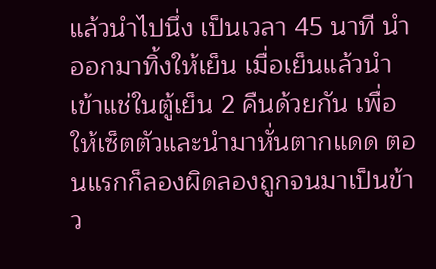แล้วนำไปนึ่ง เป็นเวลา 45 นาที นำออกมาทิ้งให้เย็น เมื่อเย็นแล้วนำเข้าแช่ในตู้เย็น 2 คืนด้วยกัน เพื่อให้เซ็ตตัวและนำมาหั่นตากแดด ตอนแรกก็ลองผิดลองถูกจนมาเป็นข้าว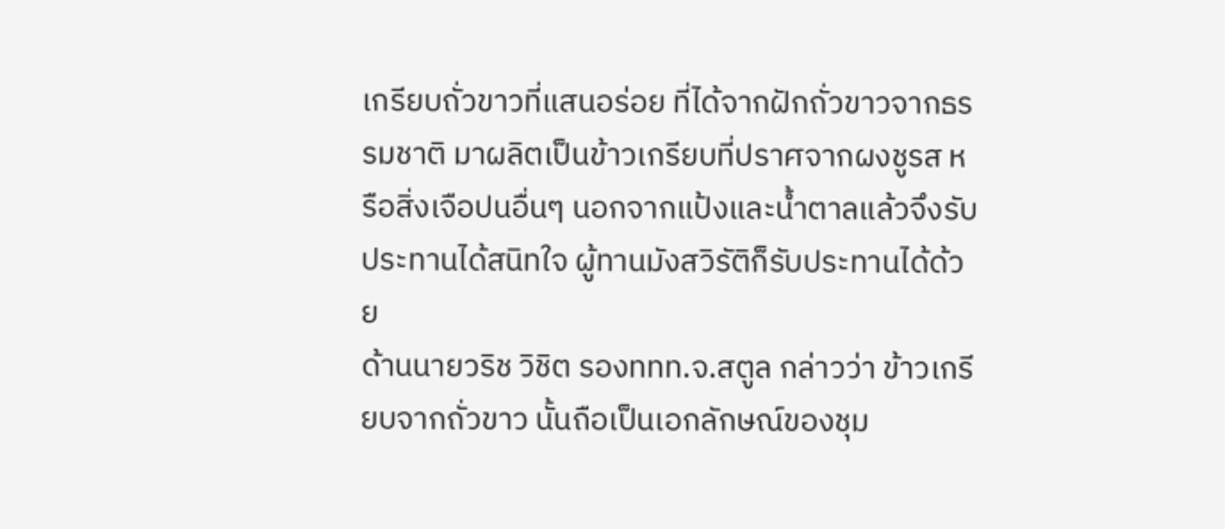เกรียบถั่วขาวที่แสนอร่อย ที่ได้จากฝักถั่วขาวจากธรรมชาติ มาผลิตเป็นข้าวเกรียบที่ปราศจากผงชูรส หรือสิ่งเจือปนอื่นๆ นอกจากแป้งและน้ำตาลแล้วจึงรับประทานได้สนิทใจ ผู้ทานมังสวิรัติก็รับประทานได้ด้วย
ด้านนายวริช วิชิต รองททท.จ.สตูล กล่าวว่า ข้าวเกรียบจากถั่วขาว นั้นถือเป็นเอกลักษณ์ของชุม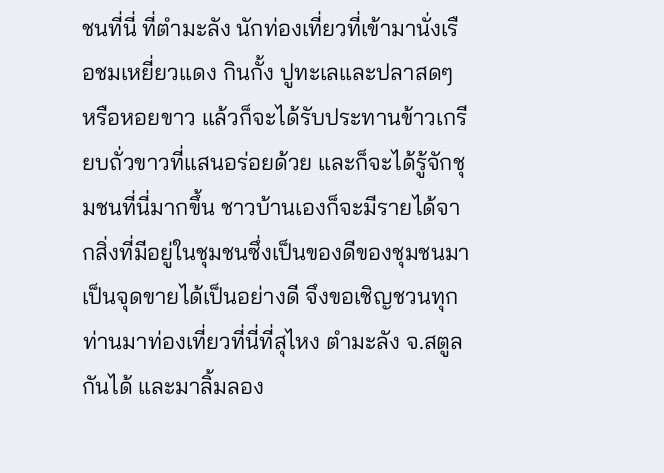ชนที่นี่ ที่ตำมะลัง นักท่องเที่ยวที่เข้ามานั่งเรือชมเหยี่ยวแดง กินกั้ง ปูทะเลและปลาสดๆ หรือหอยขาว แล้วก็จะได้รับประทานข้าวเกรียบถั่วขาวที่แสนอร่อยด้วย และก็จะได้รู้จักชุมชนที่นี่มากขึ้น ชาวบ้านเองก็จะมีรายได้จากสิ่งที่มีอยู่ในชุมชนซึ่งเป็นของดีของชุมชนมาเป็นจุดขายได้เป็นอย่างดี จึงขอเชิญชวนทุกท่านมาท่องเที่ยวที่นี่ที่สุไหง ตำมะลัง จ.สตูลกันได้ และมาลิ้มลอง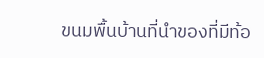ขนมพื้นบ้านที่นำของที่มีท้อ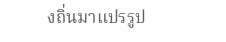งถิ่นมาแปรรูป